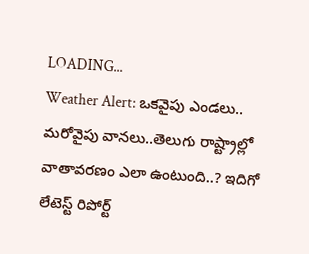LOADING...
Weather Alert: ఒకవైపు ఎండలు.. మరోవైపు వానలు..తెలుగు రాష్ట్రాల్లో వాతావరణం ఎలా ఉంటుంది..? ఇదిగో లేటెస్ట్ రిపోర్ట్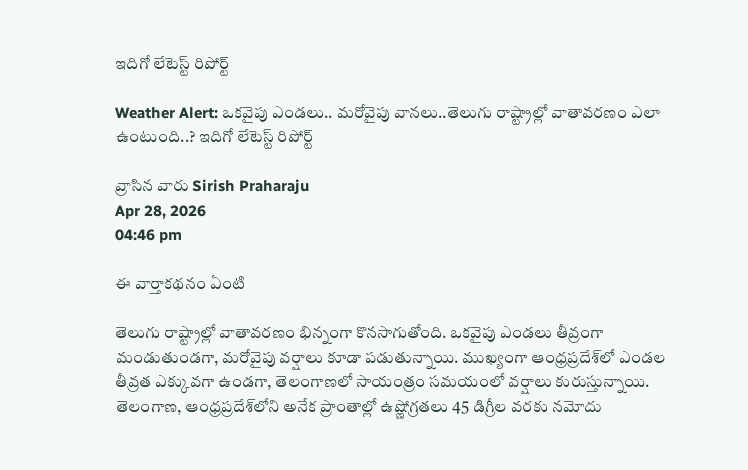ఇదిగో లేటెస్ట్ రిపోర్ట్

Weather Alert: ఒకవైపు ఎండలు.. మరోవైపు వానలు..తెలుగు రాష్ట్రాల్లో వాతావరణం ఎలా ఉంటుంది..? ఇదిగో లేటెస్ట్ రిపోర్ట్

వ్రాసిన వారు Sirish Praharaju
Apr 28, 2026
04:46 pm

ఈ వార్తాకథనం ఏంటి

తెలుగు రాష్ట్రాల్లో వాతావరణం భిన్నంగా కొనసాగుతోంది. ఒకవైపు ఎండలు తీవ్రంగా మండుతుండగా, మరోవైపు వర్షాలు కూడా పడుతున్నాయి. ముఖ్యంగా ఆంధ్రప్రదేశ్‌లో ఎండల తీవ్రత ఎక్కువగా ఉండగా, తెలంగాణలో సాయంత్రం సమయంలో వర్షాలు కురుస్తున్నాయి. తెలంగాణ, ఆంధ్రప్రదేశ్‌లోని అనేక ప్రాంతాల్లో ఉష్ణోగ్రతలు 45 డిగ్రీల వరకు నమోదు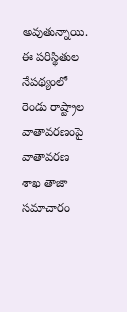అవుతున్నాయి. ఈ పరిస్థితుల నేపథ్యంలో రెండు రాష్ట్రాల వాతావరణంపై వాతావరణ శాఖ తాజా సమాచారం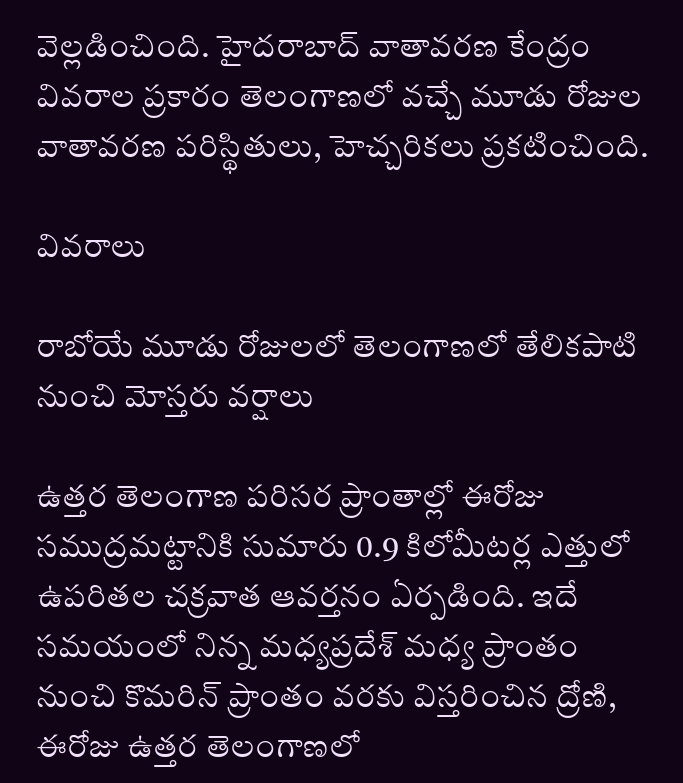వెల్లడించింది. హైదరాబాద్ వాతావరణ కేంద్రం వివరాల ప్రకారం తెలంగాణలో వచ్చే మూడు రోజుల వాతావరణ పరిస్థితులు, హెచ్చరికలు ప్రకటించింది.

వివరాలు

రాబోయే మూడు రోజులలో తెలంగాణలో తేలికపాటి నుంచి మోస్తరు వర్షాలు

ఉత్తర తెలంగాణ పరిసర ప్రాంతాల్లో ఈరోజు సముద్రమట్టానికి సుమారు 0.9 కిలోమీటర్ల ఎత్తులో ఉపరితల చక్రవాత ఆవర్తనం ఏర్పడింది. ఇదే సమయంలో నిన్న మధ్యప్రదేశ్ మధ్య ప్రాంతం నుంచి కొమరిన్ ప్రాంతం వరకు విస్తరించిన ద్రోణి, ఈరోజు ఉత్తర తెలంగాణలో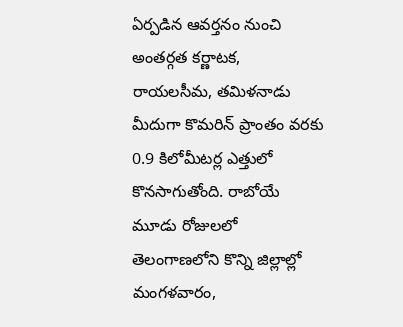ఏర్పడిన ఆవర్తనం నుంచి అంతర్గత కర్ణాటక, రాయలసీమ, తమిళనాడు మీదుగా కొమరిన్ ప్రాంతం వరకు 0.9 కిలోమీటర్ల ఎత్తులో కొనసాగుతోంది. రాబోయే మూడు రోజులలో తెలంగాణలోని కొన్ని జిల్లాల్లో మంగళవారం,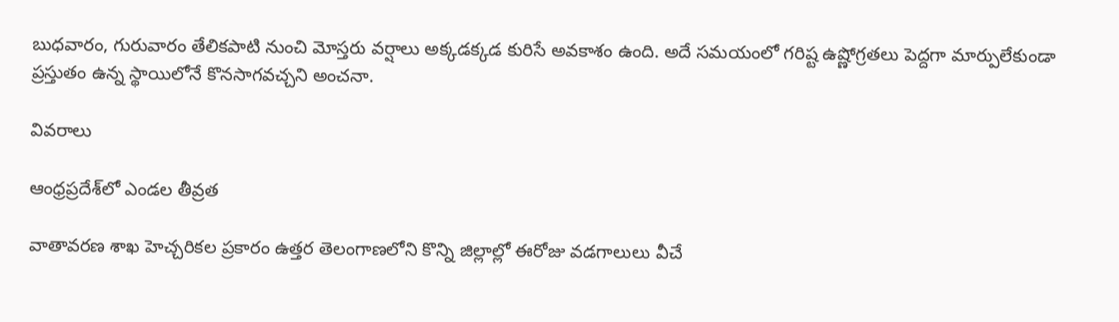బుధవారం, గురువారం తేలికపాటి నుంచి మోస్తరు వర్షాలు అక్కడక్కడ కురిసే అవకాశం ఉంది. అదే సమయంలో గరిష్ట ఉష్ణోగ్రతలు పెద్దగా మార్పులేకుండా ప్రస్తుతం ఉన్న స్థాయిలోనే కొనసాగవచ్చని అంచనా.

వివరాలు

ఆంధ్రప్రదేశ్‌లో ఎండల తీవ్రత

వాతావరణ శాఖ హెచ్చరికల ప్రకారం ఉత్తర తెలంగాణలోని కొన్ని జిల్లాల్లో ఈరోజు వడగాలులు వీచే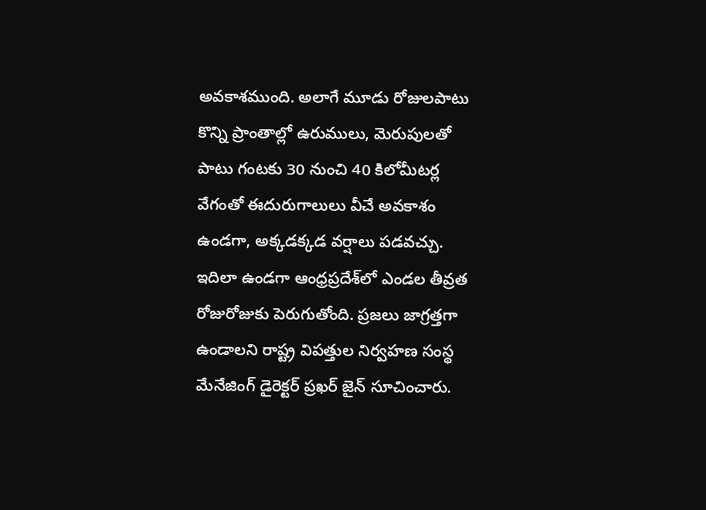అవకాశముంది. అలాగే మూడు రోజులపాటు కొన్ని ప్రాంతాల్లో ఉరుములు, మెరుపులతో పాటు గంటకు 30 నుంచి 40 కిలోమీటర్ల వేగంతో ఈదురుగాలులు వీచే అవకాశం ఉండగా, అక్కడక్కడ వర్షాలు పడవచ్చు. ఇదిలా ఉండగా ఆంధ్రప్రదేశ్‌లో ఎండల తీవ్రత రోజురోజుకు పెరుగుతోంది. ప్రజలు జాగ్రత్తగా ఉండాలని రాష్ట్ర విపత్తుల నిర్వహణ సంస్థ మేనేజింగ్ డైరెక్టర్ ప్రఖర్ జైన్ సూచించారు.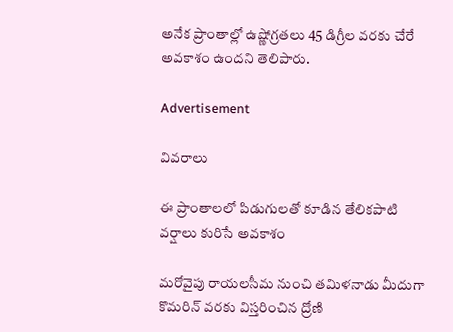అనేక ప్రాంతాల్లో ఉష్ణోగ్రతలు 45 డిగ్రీల వరకు చేరే అవకాశం ఉందని తెలిపారు.

Advertisement

వివరాలు

ఈ ప్రాంతాలలో పిడుగులతో కూడిన తేలికపాటి వర్షాలు కురిసే అవకాశం

మరోవైపు రాయలసీమ నుంచి తమిళనాడు మీదుగా కొమరిన్ వరకు విస్తరించిన ద్రోణి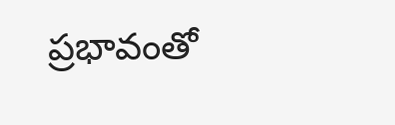ప్రభావంతో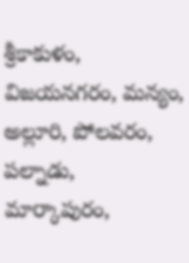శ్రీకాకుళం, విజయనగరం, మన్యం, అల్లూరి, పోలవరం, పల్నాడు, మార్కాపురం,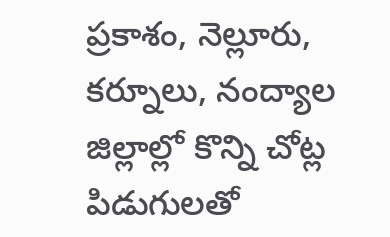ప్రకాశం, నెల్లూరు, కర్నూలు, నంద్యాల జిల్లాల్లో కొన్ని చోట్ల పిడుగులతో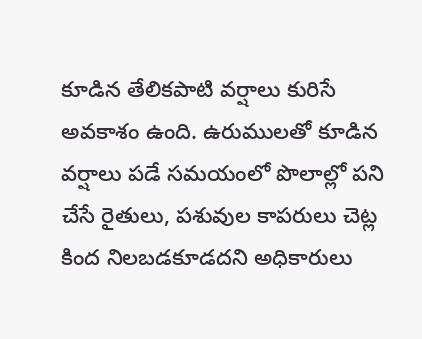కూడిన తేలికపాటి వర్షాలు కురిసే అవకాశం ఉంది. ఉరుములతో కూడిన వర్షాలు పడే సమయంలో పొలాల్లో పని చేసే రైతులు, పశువుల కాపరులు చెట్ల కింద నిలబడకూడదని అధికారులు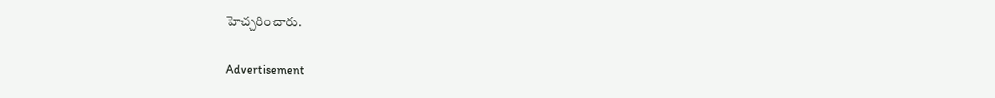హెచ్చరించారు.

Advertisement